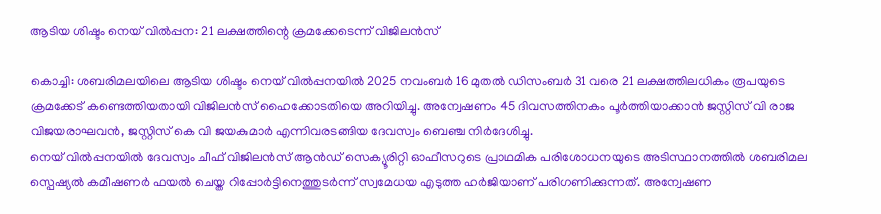ആടിയ ശിഷ്ടം നെയ് വിൽപ്പന: 21 ലക്ഷത്തിന്റെ ക്രമക്കേടെന്ന് വിജിലൻസ്

കൊച്ചി: ശബരിമലയിലെ ആടിയ ശിഷ്ടം നെയ് വിൽപ്പനയിൽ 2025 നവംബർ 16 മുതൽ ഡിസംബർ 31 വരെ 21 ലക്ഷത്തിലധികം രൂപയുടെ ക്രമക്കേട് കണ്ടെത്തിയതായി വിജിലൻസ് ഹൈക്കോടതിയെ അറിയിച്ചു. അന്വേഷണം 45 ദിവസത്തിനകം പൂർത്തിയാക്കാൻ ജസ്റ്റിസ് വി രാജ വിജയരാഘവൻ, ജസ്റ്റിസ് കെ വി ജയകുമാർ എന്നിവരടങ്ങിയ ദേവസ്വം ബെഞ്ച നിർദേശിച്ചു.
നെയ് വിൽപ്പനയിൽ ദേവസ്വം ചീഫ് വിജിലൻസ് ആൻഡ് സെക്യൂരിറ്റി ഓഫീസറുടെ പ്രാഥമിക പരിശോധനയുടെ അടിസ്ഥാനത്തിൽ ശബരിമല സ്പെഷ്യൽ കമീഷണർ ഫയൽ ചെയ്ത റിപ്പോർട്ടിനെത്തുടർന്ന് സ്വമേധയ എടുത്ത ഹർജിയാണ് പരിഗണിക്കുന്നത്. അന്വേഷണ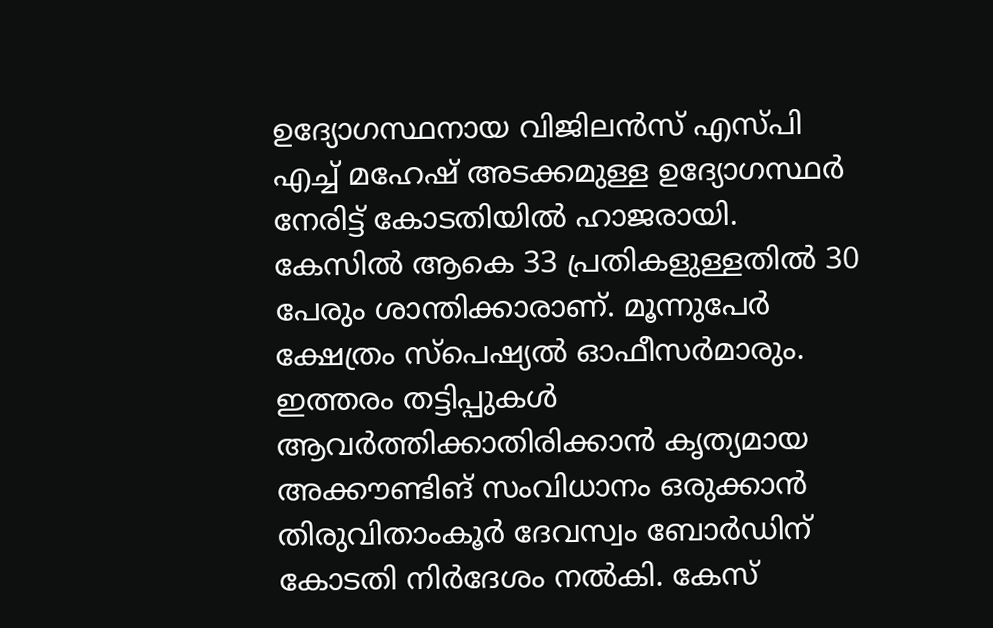ഉദ്യോഗസ്ഥനായ വിജിലൻസ് എസ്പി എച്ച് മഹേഷ് അടക്കമുള്ള ഉദ്യോഗസ്ഥർ നേരിട്ട് കോടതിയിൽ ഹാജരായി.
കേസിൽ ആകെ 33 പ്രതികളുള്ളതിൽ 30 പേരും ശാന്തിക്കാരാണ്. മൂന്നുപേർ ക്ഷേത്രം സ്പെഷ്യൽ ഓഫീസർമാരും. ഇത്തരം തട്ടിപ്പുകൾ ആവർത്തിക്കാതിരിക്കാൻ കൃത്യമായ അക്കൗണ്ടിങ് സംവിധാനം ഒരുക്കാൻ തിരുവിതാംകൂർ ദേവസ്വം ബോർഡിന് കോടതി നിർദേശം നൽകി. കേസ്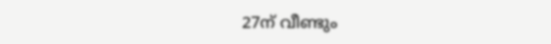27ന് വീണ്ടും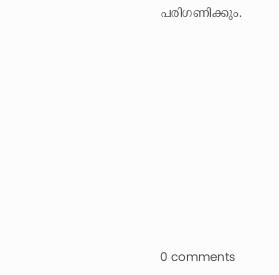പരിഗണിക്കും.










0 comments